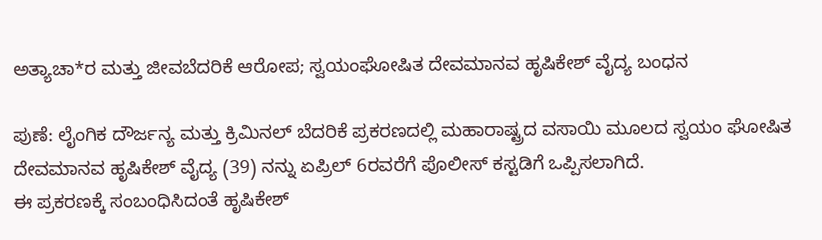ಅತ್ಯಾಚಾ*ರ ಮತ್ತು ಜೀವಬೆದರಿಕೆ ಆರೋಪ; ಸ್ವಯಂಘೋಷಿತ ದೇವಮಾನವ ಹೃಷಿಕೇಶ್ ವೈದ್ಯ ಬಂಧನ

ಪುಣೆ: ಲೈಂಗಿಕ ದೌರ್ಜನ್ಯ ಮತ್ತು ಕ್ರಿಮಿನಲ್ ಬೆದರಿಕೆ ಪ್ರಕರಣದಲ್ಲಿ ಮಹಾರಾಷ್ಟ್ರದ ವಸಾಯಿ ಮೂಲದ ಸ್ವಯಂ ಘೋಷಿತ ದೇವಮಾನವ ಹೃಷಿಕೇಶ್ ವೈದ್ಯ (39) ನನ್ನು ಏಪ್ರಿಲ್ 6ರವರೆಗೆ ಪೊಲೀಸ್ ಕಸ್ಟಡಿಗೆ ಒಪ್ಪಿಸಲಾಗಿದೆ.
ಈ ಪ್ರಕರಣಕ್ಕೆ ಸಂಬಂಧಿಸಿದಂತೆ ಹೃಷಿಕೇಶ್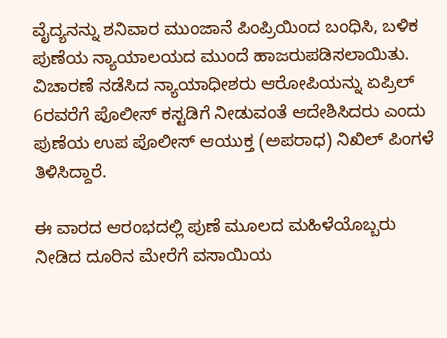ವೈದ್ಯನನ್ನು ಶನಿವಾರ ಮುಂಜಾನೆ ಪಿಂಪ್ರಿಯಿಂದ ಬಂಧಿಸಿ, ಬಳಿಕ ಪುಣೆಯ ನ್ಯಾಯಾಲಯದ ಮುಂದೆ ಹಾಜರುಪಡಿಸಲಾಯಿತು. ವಿಚಾರಣೆ ನಡೆಸಿದ ನ್ಯಾಯಾಧೀಶರು ಆರೋಪಿಯನ್ನು ಏಪ್ರಿಲ್ 6ರವರೆಗೆ ಪೊಲೀಸ್ ಕಸ್ಟಡಿಗೆ ನೀಡುವಂತೆ ಆದೇಶಿಸಿದರು ಎಂದು ಪುಣೆಯ ಉಪ ಪೊಲೀಸ್ ಆಯುಕ್ತ (ಅಪರಾಧ) ನಿಖಿಲ್ ಪಿಂಗಳೆ ತಿಳಿಸಿದ್ದಾರೆ.

ಈ ವಾರದ ಆರಂಭದಲ್ಲಿ ಪುಣೆ ಮೂಲದ ಮಹಿಳೆಯೊಬ್ಬರು ನೀಡಿದ ದೂರಿನ ಮೇರೆಗೆ ವಸಾಯಿಯ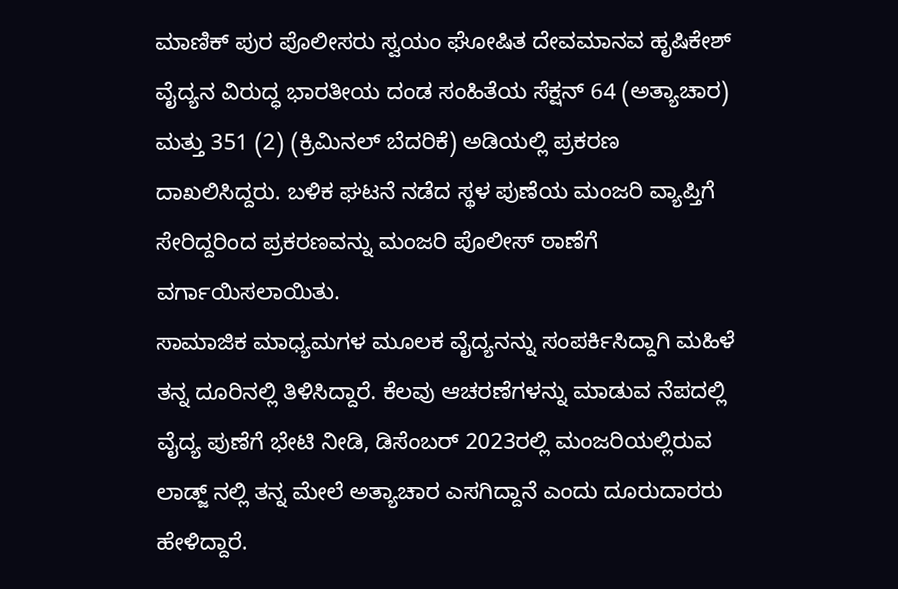ಮಾಣಿಕ್ ಪುರ ಪೊಲೀಸರು ಸ್ವಯಂ ಘೋಷಿತ ದೇವಮಾನವ ಹೃಷಿಕೇಶ್ ವೈದ್ಯನ ವಿರುದ್ಧ ಭಾರತೀಯ ದಂಡ ಸಂಹಿತೆಯ ಸೆಕ್ಷನ್ 64 (ಅತ್ಯಾಚಾರ) ಮತ್ತು 351 (2) (ಕ್ರಿಮಿನಲ್ ಬೆದರಿಕೆ) ಅಡಿಯಲ್ಲಿ ಪ್ರಕರಣ ದಾಖಲಿಸಿದ್ದರು. ಬಳಿಕ ಘಟನೆ ನಡೆದ ಸ್ಥಳ ಪುಣೆಯ ಮಂಜರಿ ವ್ಯಾಪ್ತಿಗೆ ಸೇರಿದ್ದರಿಂದ ಪ್ರಕರಣವನ್ನು ಮಂಜರಿ ಪೊಲೀಸ್ ಠಾಣೆಗೆ ವರ್ಗಾಯಿಸಲಾಯಿತು.
ಸಾಮಾಜಿಕ ಮಾಧ್ಯಮಗಳ ಮೂಲಕ ವೈದ್ಯನನ್ನು ಸಂಪರ್ಕಿಸಿದ್ದಾಗಿ ಮಹಿಳೆ ತನ್ನ ದೂರಿನಲ್ಲಿ ತಿಳಿಸಿದ್ದಾರೆ. ಕೆಲವು ಆಚರಣೆಗಳನ್ನು ಮಾಡುವ ನೆಪದಲ್ಲಿ ವೈದ್ಯ ಪುಣೆಗೆ ಭೇಟಿ ನೀಡಿ, ಡಿಸೆಂಬರ್ 2023ರಲ್ಲಿ ಮಂಜರಿಯಲ್ಲಿರುವ ಲಾಡ್ಜ್ ನಲ್ಲಿ ತನ್ನ ಮೇಲೆ ಅತ್ಯಾಚಾರ ಎಸಗಿದ್ದಾನೆ ಎಂದು ದೂರುದಾರರು ಹೇಳಿದ್ದಾರೆ.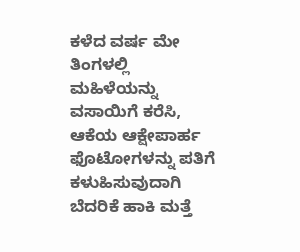ಕಳೆದ ವರ್ಷ ಮೇ ತಿಂಗಳಲ್ಲಿ ಮಹಿಳೆಯನ್ನು ವಸಾಯಿಗೆ ಕರೆಸಿ, ಆಕೆಯ ಆಕ್ಷೇಪಾರ್ಹ ಫೊಟೋಗಳನ್ನು ಪತಿಗೆ ಕಳುಹಿಸುವುದಾಗಿ ಬೆದರಿಕೆ ಹಾಕಿ ಮತ್ತೆ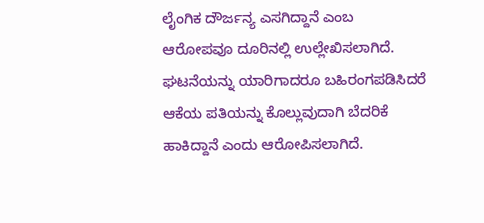ಲೈಂಗಿಕ ದೌರ್ಜನ್ಯ ಎಸಗಿದ್ದಾನೆ ಎಂಬ ಆರೋಪವೂ ದೂರಿನಲ್ಲಿ ಉಲ್ಲೇಖಿಸಲಾಗಿದೆ. ಘಟನೆಯನ್ನು ಯಾರಿಗಾದರೂ ಬಹಿರಂಗಪಡಿಸಿದರೆ ಆಕೆಯ ಪತಿಯನ್ನು ಕೊಲ್ಲುವುದಾಗಿ ಬೆದರಿಕೆ ಹಾಕಿದ್ದಾನೆ ಎಂದು ಆರೋಪಿಸಲಾಗಿದೆ.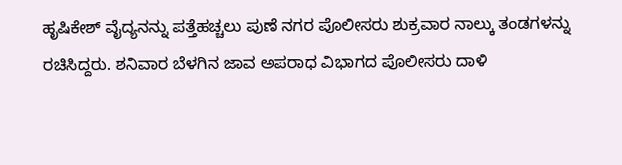ಹೃಷಿಕೇಶ್ ವೈದ್ಯನನ್ನು ಪತ್ತೆಹಚ್ಚಲು ಪುಣೆ ನಗರ ಪೊಲೀಸರು ಶುಕ್ರವಾರ ನಾಲ್ಕು ತಂಡಗಳನ್ನು ರಚಿಸಿದ್ದರು. ಶನಿವಾರ ಬೆಳಗಿನ ಜಾವ ಅಪರಾಧ ವಿಭಾಗದ ಪೊಲೀಸರು ದಾಳಿ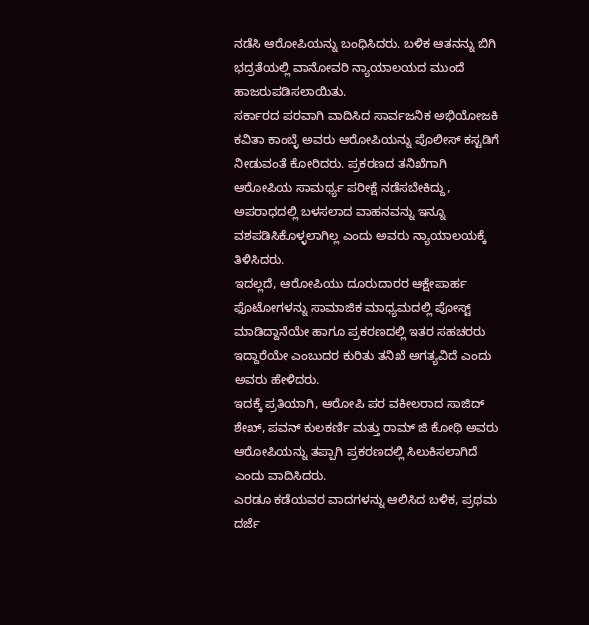ನಡೆಸಿ ಆರೋಪಿಯನ್ನು ಬಂಧಿಸಿದರು. ಬಳಿಕ ಆತನನ್ನು ಬಿಗಿ ಭದ್ರತೆಯಲ್ಲಿ ವಾನೋವರಿ ನ್ಯಾಯಾಲಯದ ಮುಂದೆ ಹಾಜರುಪಡಿಸಲಾಯಿತು.
ಸರ್ಕಾರದ ಪರವಾಗಿ ವಾದಿಸಿದ ಸಾರ್ವಜನಿಕ ಅಭಿಯೋಜಕಿ ಕವಿತಾ ಕಾಂಬ್ಳೆ ಅವರು ಆರೋಪಿಯನ್ನು ಪೊಲೀಸ್ ಕಸ್ಟಡಿಗೆ ನೀಡುವಂತೆ ಕೋರಿದರು. ಪ್ರಕರಣದ ತನಿಖೆಗಾಗಿ ಆರೋಪಿಯ ಸಾಮರ್ಥ್ಯ ಪರೀಕ್ಷೆ ನಡೆಸಬೇಕಿದ್ದು, ಅಪರಾಧದಲ್ಲಿ ಬಳಸಲಾದ ವಾಹನವನ್ನು ಇನ್ನೂ ವಶಪಡಿಸಿಕೊಳ್ಳಲಾಗಿಲ್ಲ ಎಂದು ಅವರು ನ್ಯಾಯಾಲಯಕ್ಕೆ ತಿಳಿಸಿದರು.
ಇದಲ್ಲದೆ, ಆರೋಪಿಯು ದೂರುದಾರರ ಆಕ್ಷೇಪಾರ್ಹ ಫೊಟೋಗಳನ್ನು ಸಾಮಾಜಿಕ ಮಾಧ್ಯಮದಲ್ಲಿ ಪೋಸ್ಟ್ ಮಾಡಿದ್ದಾನೆಯೇ ಹಾಗೂ ಪ್ರಕರಣದಲ್ಲಿ ಇತರ ಸಹಚರರು ಇದ್ದಾರೆಯೇ ಎಂಬುದರ ಕುರಿತು ತನಿಖೆ ಅಗತ್ಯವಿದೆ ಎಂದು ಅವರು ಹೇಳಿದರು.
ಇದಕ್ಕೆ ಪ್ರತಿಯಾಗಿ, ಆರೋಪಿ ಪರ ವಕೀಲರಾದ ಸಾಜಿದ್ ಶೇಖ್, ಪವನ್ ಕುಲಕರ್ಣಿ ಮತ್ತು ರಾಮ್ ಜಿ ಕೋಥಿ ಅವರು ಆರೋಪಿಯನ್ನು ತಪ್ಪಾಗಿ ಪ್ರಕರಣದಲ್ಲಿ ಸಿಲುಕಿಸಲಾಗಿದೆ ಎಂದು ವಾದಿಸಿದರು.
ಎರಡೂ ಕಡೆಯವರ ವಾದಗಳನ್ನು ಆಲಿಸಿದ ಬಳಿಕ, ಪ್ರಥಮ ದರ್ಜೆ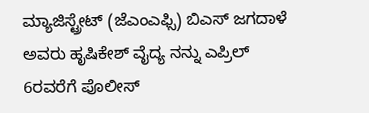ಮ್ಯಾಜಿಸ್ಟ್ರೇಟ್ (ಜೆಎಂಎಫ್ಸಿ) ಬಿಎಸ್ ಜಗದಾಳೆ ಅವರು ಹೃಷಿಕೇಶ್ ವೈದ್ಯ ನನ್ನು ಎಪ್ರಿಲ್ 6ರವರೆಗೆ ಪೊಲೀಸ್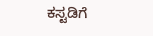ಕಸ್ಟಡಿಗೆ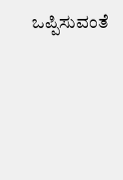ಒಪ್ಪಿಸುವಂತೆ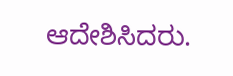ಆದೇಶಿಸಿದರು.